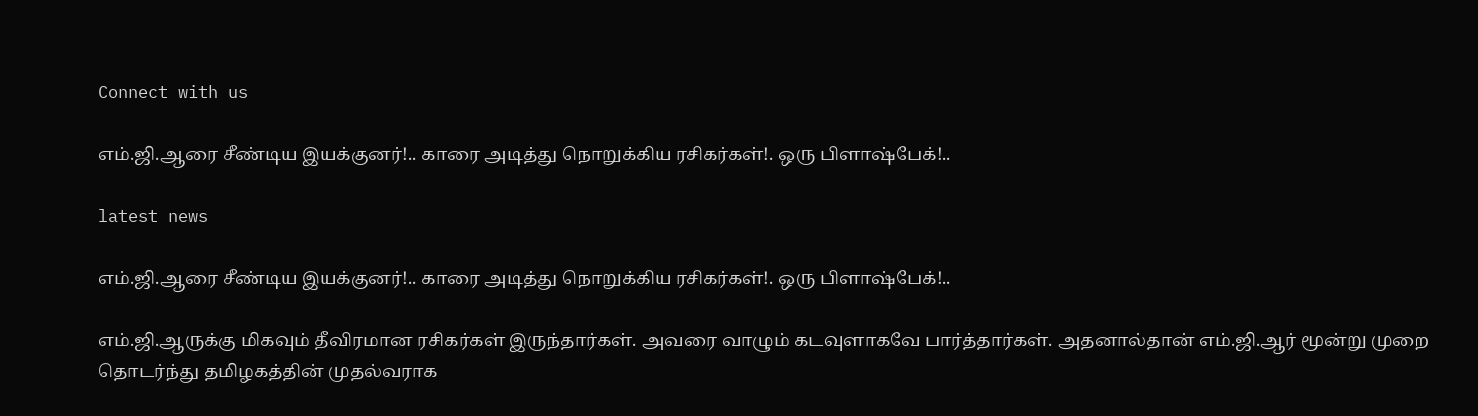Connect with us

எம்.ஜி.ஆரை சீண்டிய இயக்குனர்!.. காரை அடித்து நொறுக்கிய ரசிகர்கள்!. ஒரு பிளாஷ்பேக்!..

latest news

எம்.ஜி.ஆரை சீண்டிய இயக்குனர்!.. காரை அடித்து நொறுக்கிய ரசிகர்கள்!. ஒரு பிளாஷ்பேக்!..

எம்.ஜி.ஆருக்கு மிகவும் தீவிரமான ரசிகர்கள் இருந்தார்கள். அவரை வாழும் கடவுளாகவே பார்த்தார்கள். அதனால்தான் எம்.ஜி.ஆர் மூன்று முறை தொடர்ந்து தமிழகத்தின் முதல்வராக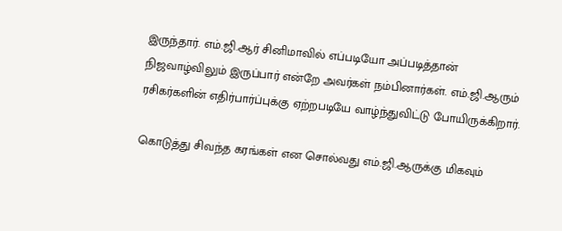இருந்தார். எம்.ஜி.ஆர் சினிமாவில் எப்படியோ அப்படித்தான் நிஜவாழ்விலும் இருப்பார் என்றே அவர்கள் நம்பினார்கள். எம்.ஜி.ஆரும் ரசிகர்களின் எதிர்பார்ப்புக்கு ஏற்றபடியே வாழ்ந்துவிட்டு போயிருக்கிறார்.

கொடுத்து சிவந்த கரங்கள் என சொல்வது எம்.ஜி.ஆருக்கு மிகவும்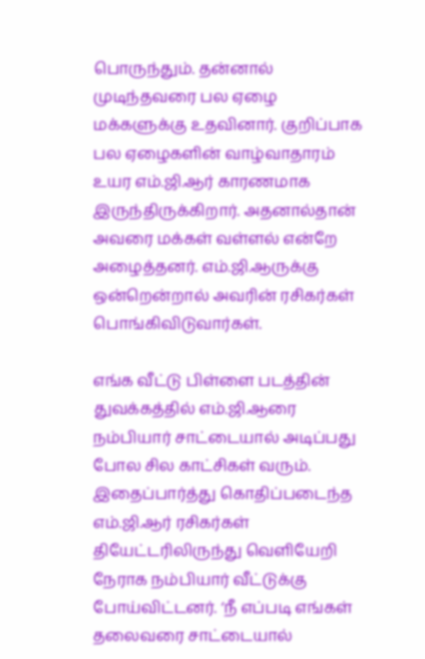பொருந்தும். தன்னால் முடிந்தவரை பல ஏழை மக்களுக்கு உதவினார். குறிப்பாக பல ஏழைகளின் வாழ்வாதாரம் உயர எம்.ஜி.ஆர் காரணமாக இருந்திருக்கிறார். அதனால்தான் அவரை மக்கள் வள்ளல் என்றே அழைத்தனர். எம்.ஜி.ஆருக்கு ஒன்றென்றால் அவரின் ரசிகர்கள் பொங்கிவிடுவார்கள்.

எங்க வீட்டு பிள்ளை படத்தின் துவக்கத்தில் எம்.ஜி.ஆரை நம்பியார் சாட்டையால் அடிப்பது போல சில காட்சிகள் வரும். இதைப்பார்த்து கொதிப்படைந்த எம்.ஜி.ஆர் ரசிகர்கள் தியேட்டரிலிருந்து வெளியேறி நேராக நம்பியார் வீட்டுக்கு போய்விட்டனர். ‘நீ எப்படி எங்கள் தலைவரை சாட்டையால்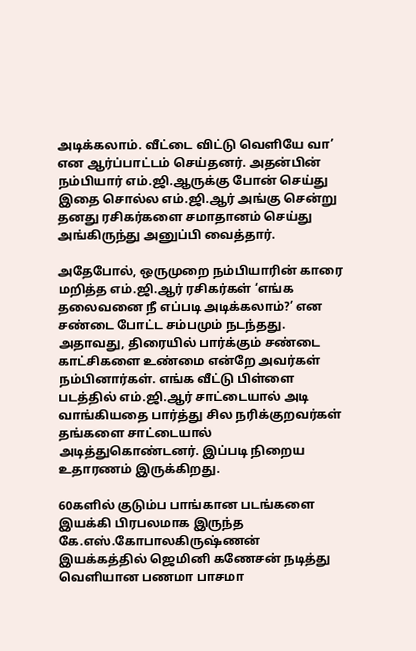அடிக்கலாம். வீட்டை விட்டு வெளியே வா’ என ஆர்ப்பாட்டம் செய்தனர். அதன்பின் நம்பியார் எம்.ஜி.ஆருக்கு போன் செய்து இதை சொல்ல எம்.ஜி.ஆர் அங்கு சென்று தனது ரசிகர்களை சமாதானம் செய்து அங்கிருந்து அனுப்பி வைத்தார்.

அதேபோல், ஒருமுறை நம்பியாரின் காரை மறித்த எம்.ஜி.ஆர் ரசிகர்கள் ‘எங்க தலைவனை நீ எப்படி அடிக்கலாம்?’ என சண்டை போட்ட சம்பமும் நடந்தது. அதாவது, திரையில் பார்க்கும் சண்டை காட்சிகளை உண்மை என்றே அவர்கள் நம்பினார்கள். எங்க வீட்டு பிள்ளை படத்தில் எம்.ஜி.ஆர் சாட்டையால் அடி வாங்கியதை பார்த்து சில நரிக்குறவர்கள் தங்களை சாட்டையால் அடித்துகொண்டனர். இப்படி நிறைய உதாரணம் இருக்கிறது.

60களில் குடும்ப பாங்கான படங்களை இயக்கி பிரபலமாக இருந்த கே.எஸ்.கோபாலகிருஷ்ணன் இயக்கத்தில் ஜெமினி கணேசன் நடித்து வெளியான பணமா பாசமா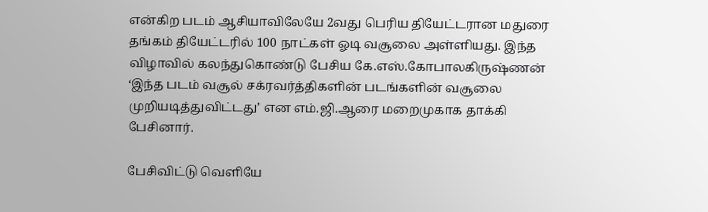என்கிற படம் ஆசியாவிலேயே 2வது பெரிய தியேட்டரான மதுரை தங்கம் தியேட்டரில் 100 நாட்கள் ஓடி வசூலை அள்ளியது. இந்த விழாவில் கலந்துகொண்டு பேசிய கே.எஸ்.கோபாலகிருஷ்ணன் ‘இந்த படம் வசூல் சக்ரவர்த்திகளின் படங்களின் வசூலை முறியடித்துவிட்டது’ என எம்.ஜி.ஆரை மறைமுகாக தாக்கி பேசினார்.

பேசிவிட்டு வெளியே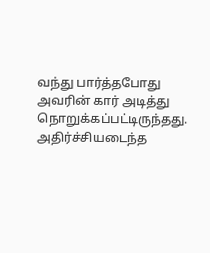வந்து பார்த்தபோது அவரின் கார் அடித்து நொறுக்கப்பட்டிருந்தது. அதிர்ச்சியடைந்த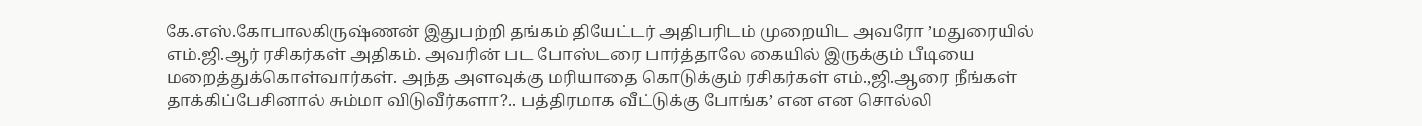கே.எஸ்.கோபாலகிருஷ்ணன் இதுபற்றி தங்கம் தியேட்டர் அதிபரிடம் முறையிட அவரோ ’மதுரையில் எம்.ஜி.ஆர் ரசிகர்கள் அதிகம். அவரின் பட போஸ்டரை பார்த்தாலே கையில் இருக்கும் பீடியை மறைத்துக்கொள்வார்கள். அந்த அளவுக்கு மரியாதை கொடுக்கும் ரசிகர்கள் எம்.,ஜி.ஆரை நீங்கள் தாக்கிப்பேசினால் சும்மா விடுவீர்களா?.. பத்திரமாக வீட்டுக்கு போங்க’ என என சொல்லி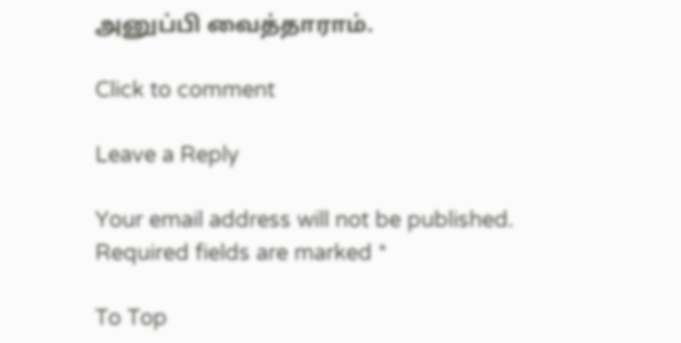அனுப்பி வைத்தாராம்.

Click to comment

Leave a Reply

Your email address will not be published. Required fields are marked *

To Top